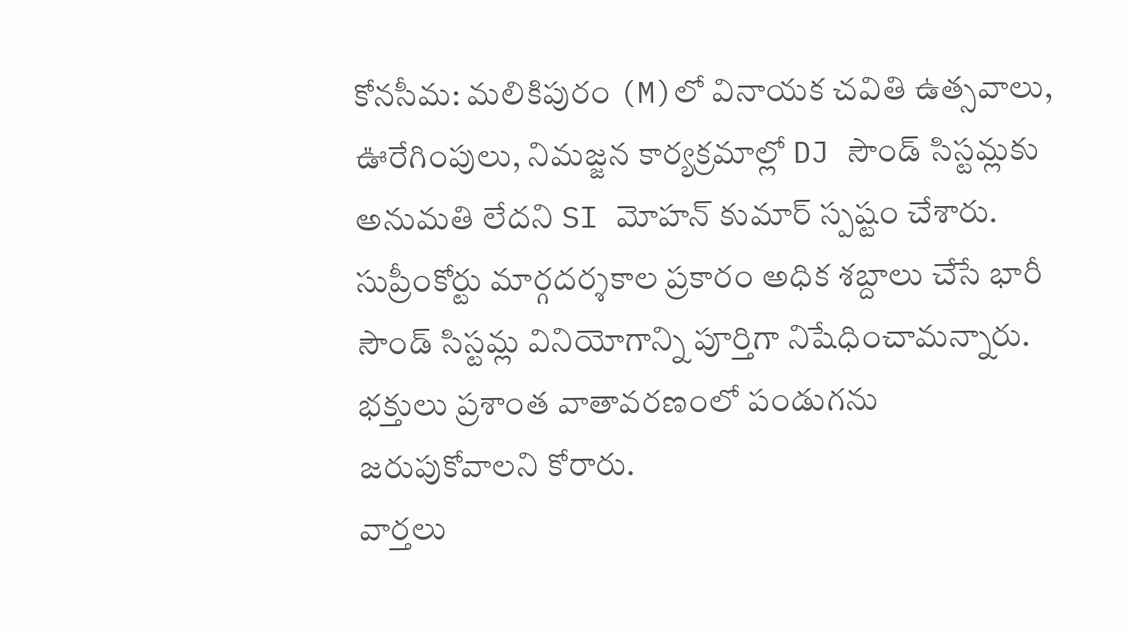కోనసీమ: మలికిపురం (M)లో వినాయక చవితి ఉత్సవాలు, ఊరేగింపులు, నిమజ్జన కార్యక్రమాల్లో DJ సౌండ్ సిస్టమ్లకు అనుమతి లేదని SI మోహన్ కుమార్ స్పష్టం చేశారు. సుప్రీంకోర్టు మార్గదర్శకాల ప్రకారం అధిక శబ్దాలు చేసే భారీ సౌండ్ సిస్టమ్ల వినియోగాన్ని పూర్తిగా నిషేధించామన్నారు. భక్తులు ప్రశాంత వాతావరణంలో పండుగను జరుపుకోవాలని కోరారు.
వార్తలు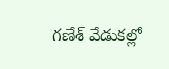గణేశ్ వేడుకల్లో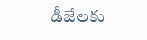డీజేలకు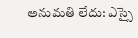అనుమతి లేదు: ఎస్సై